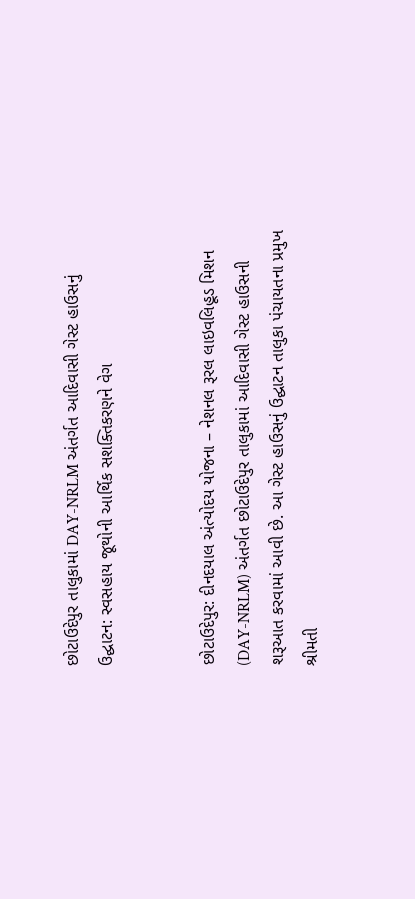છોટાઉદેપુર તાલુકામાં DAY-NRLM અંતર્ગત આદિવાસી ગેસ્ટ હાઉસનું ઉદ્ઘાટન: સ્વસહાય જૂથોની આર્થિક સશક્તિકરણને વેગ


છોટાઉદેપુર: દીનદયાલ અંત્યોદય યોજના – નેશનલ રૂરલ લાઇવલિહૂડ મિશન (DAY-NRLM) અંતર્ગત છોટાઉદેપુર તાલુકામાં આદિવાસી ગેસ્ટ હાઉસની શરૂઆત કરવામાં આવી છે. આ ગેસ્ટ હાઉસનું ઉદ્ઘાટન તાલુકા પંચાયતના પ્રમુખ શ્રીમતી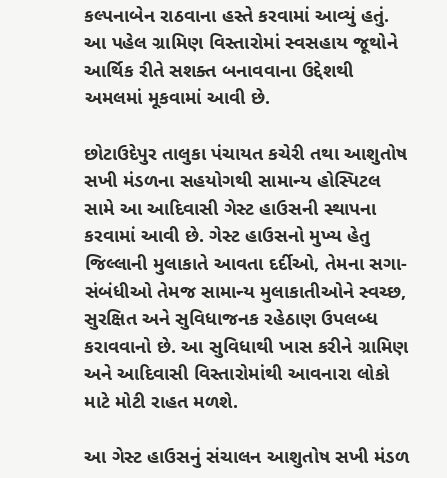કલ્પનાબેન રાઠવાના હસ્તે કરવામાં આવ્યું હતું. આ પહેલ ગ્રામિણ વિસ્તારોમાં સ્વસહાય જૂથોને આર્થિક રીતે સશક્ત બનાવવાના ઉદ્દેશથી અમલમાં મૂકવામાં આવી છે.

છોટાઉદેપુર તાલુકા પંચાયત કચેરી તથા આશુતોષ સખી મંડળના સહયોગથી સામાન્ય હોસ્પિટલ સામે આ આદિવાસી ગેસ્ટ હાઉસની સ્થાપના કરવામાં આવી છે. ગેસ્ટ હાઉસનો મુખ્ય હેતુ જિલ્લાની મુલાકાતે આવતા દર્દીઓ, તેમના સગા-સંબંધીઓ તેમજ સામાન્ય મુલાકાતીઓને સ્વચ્છ, સુરક્ષિત અને સુવિધાજનક રહેઠાણ ઉપલબ્ધ કરાવવાનો છે. આ સુવિધાથી ખાસ કરીને ગ્રામિણ અને આદિવાસી વિસ્તારોમાંથી આવનારા લોકો માટે મોટી રાહત મળશે.

આ ગેસ્ટ હાઉસનું સંચાલન આશુતોષ સખી મંડળ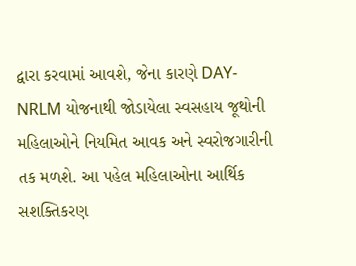દ્વારા કરવામાં આવશે, જેના કારણે DAY-NRLM યોજનાથી જોડાયેલા સ્વસહાય જૂથોની મહિલાઓને નિયમિત આવક અને સ્વરોજગારીની તક મળશે. આ પહેલ મહિલાઓના આર્થિક સશક્તિકરણ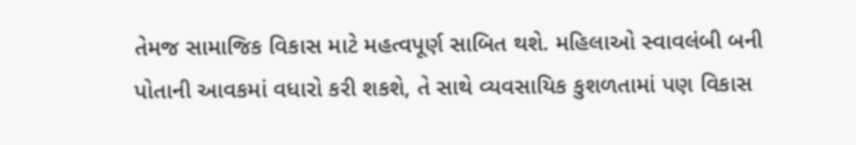તેમજ સામાજિક વિકાસ માટે મહત્વપૂર્ણ સાબિત થશે. મહિલાઓ સ્વાવલંબી બની પોતાની આવકમાં વધારો કરી શકશે, તે સાથે વ્યવસાયિક કુશળતામાં પણ વિકાસ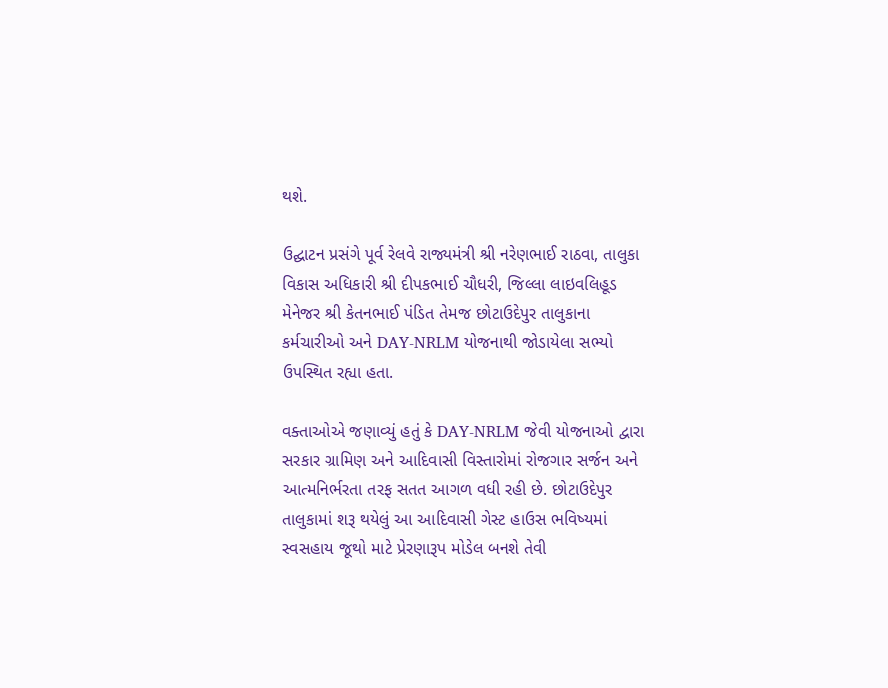થશે.

ઉદ્ઘાટન પ્રસંગે પૂર્વ રેલવે રાજ્યમંત્રી શ્રી નરેણભાઈ રાઠવા, તાલુકા વિકાસ અધિકારી શ્રી દીપકભાઈ ચૌધરી, જિલ્લા લાઇવલિહૂડ મેનેજર શ્રી કેતનભાઈ પંડિત તેમજ છોટાઉદેપુર તાલુકાના કર્મચારીઓ અને DAY-NRLM યોજનાથી જોડાયેલા સભ્યો ઉપસ્થિત રહ્યા હતા.

વક્તાઓએ જણાવ્યું હતું કે DAY-NRLM જેવી યોજનાઓ દ્વારા સરકાર ગ્રામિણ અને આદિવાસી વિસ્તારોમાં રોજગાર સર્જન અને આત્મનિર્ભરતા તરફ સતત આગળ વધી રહી છે. છોટાઉદેપુર તાલુકામાં શરૂ થયેલું આ આદિવાસી ગેસ્ટ હાઉસ ભવિષ્યમાં સ્વસહાય જૂથો માટે પ્રેરણારૂપ મોડેલ બનશે તેવી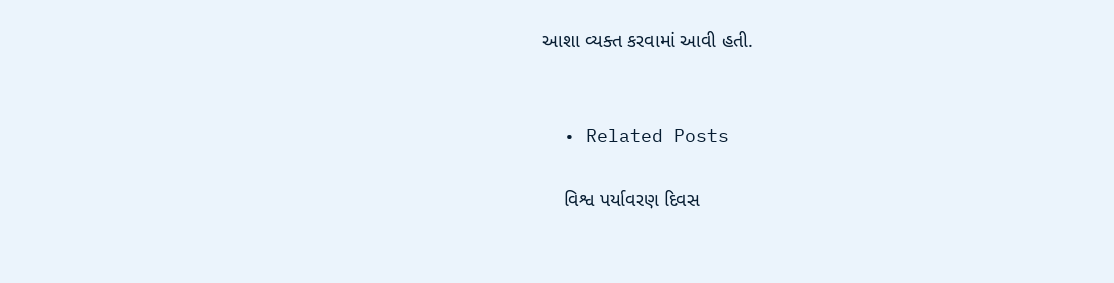આશા વ્યક્ત કરવામાં આવી હતી.


  • Related Posts

    વિશ્વ પર્યાવરણ દિવસ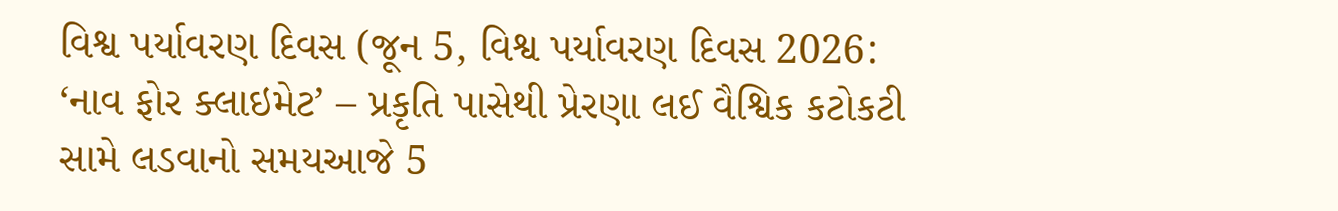વિશ્વ પર્યાવરણ દિવસ (જૂન 5, વિશ્વ પર્યાવરણ દિવસ 2026: ‘નાવ ફોર ક્લાઇમેટ’ – પ્રકૃતિ પાસેથી પ્રેરણા લઈ વૈશ્વિક કટોકટી સામે લડવાનો સમયઆજે 5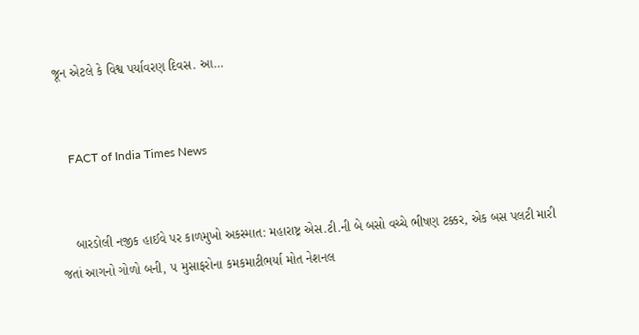જૂન એટલે કે વિશ્વ પર્યાવરણ દિવસ. આ…


    FACT of India Times News


    બારડોલી નજીક હાઈવે પર કાળમુખો અકસ્માત: મહારાષ્ટ્ર એસ.ટી.ની બે બસો વચ્ચે ભીષણ ટક્કર, એક બસ પલટી મારી જતાં આગનો ગોળો બની, ૫ મુસાફરોના કમકમાટીભર્યા મોત નેશનલ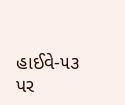હાઈવે-૫૩ પર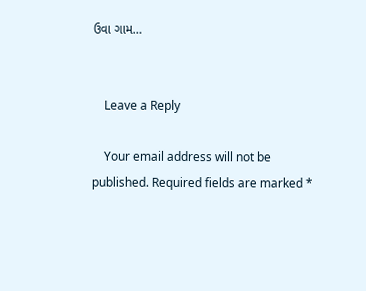ઉવા ગામ…


    Leave a Reply

    Your email address will not be published. Required fields are marked *